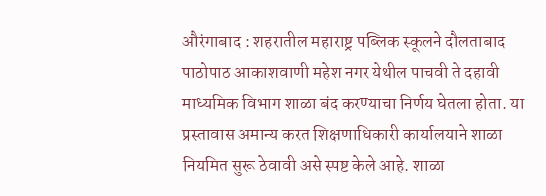औरंगाबाद : शहरातील महाराष्ट्र पब्लिक स्कूलने दौलताबाद पाठोपाठ आकाशवाणी महेश नगर येथील पाचवी ते दहावी माध्यमिक विभाग शाळा बंद करण्याचा निर्णय घेतला होता. या प्रस्तावास अमान्य करत शिक्षणाधिकारी कार्यालयाने शाळा नियमित सुरू ठेवावी असे स्पष्ट केले आहे. शाळा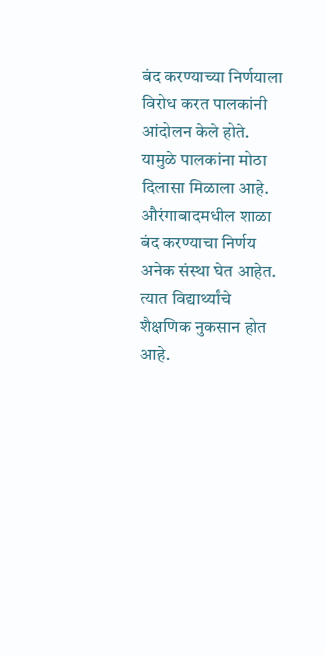बंद करण्याच्या निर्णयाला विरोध करत पालकांनी आंदोलन केले होते. यामुळे पालकांना मोठा दिलासा मिळाला आहे.
औरंगाबादमधील शाळा बंद करण्याचा निर्णय अनेक संस्था घेत आहेत. त्यात विद्यार्थ्यांचे शैक्षणिक नुकसान होत आहे.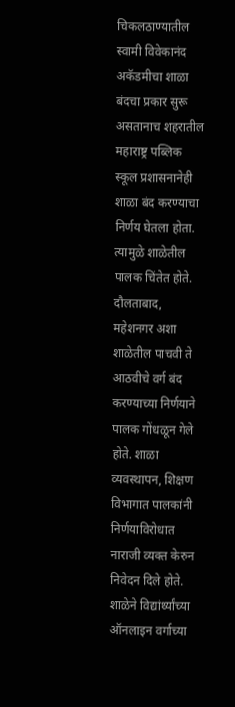चिकलठाण्यातील स्वामी विवेकानंद अकॅडमीचा शाळा बंदचा प्रकार सुरू असतानाच शहरातील महाराष्ट्र पब्लिक स्कूल प्रशासनानेही शाळा बंद करण्याचा निर्णय घेतला होता. त्यामुळे शाळेतील पालक चिंतेत होते. दौलताबाद, महेशनगर अशा शाळेतील पाचवी ते आठवीचे वर्ग बंद करण्याच्या निर्णयाने पालक गोंधळून गेले होते. शाळा व्यवस्थापन, शिक्षण विभागात पालकांनी निर्णयाविरोधात नाराजी व्यक्त केरुन निवेदन दिले होते.
शाळेने विद्यांर्थ्यांच्या ऑनलाइन वर्गाच्या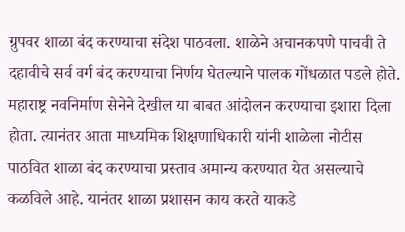ग्रुपवर शाळा बंद करण्याचा संदेश पाठवला. शाळेने अचानकपणे पाचवी ते दहावीचे सर्व वर्ग बंद करण्याचा निर्णय घेतल्याने पालक गोंधळात पडले होते. महाराष्ट्र नवनिर्माण सेनेने देखील या बाबत आंदोलन करण्याचा इशारा दिला होता. त्यानंतर आता माध्यमिक शिक्षणाधिकारी यांनी शाळेला नोटीस पाठवित शाळा बंद करण्याचा प्रस्ताव अमान्य करण्यात येत असल्याचे कळविले आहे. यानंतर शाळा प्रशासन काय करते याकडे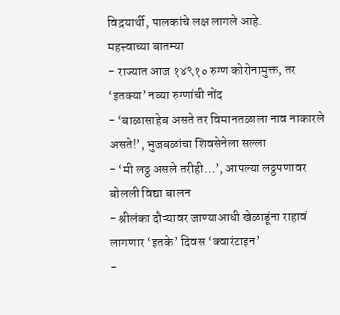विद़यार्थी, पालकांचे लक्ष लागले आहे.
महत्त्वाच्या बातम्या
- राज्यात आज १४९१० रुग्ण कोरोनामुक्त, तर ‘इतक्या’ नव्या रुग्णांची नोंद
- ‘बाळासाहेब असते तर विमानतळाला नाव नाकारले असते!’, भुजबळांचा शिवसेनेला सल्ला
- ‘मी लठ्ठ असले तरीही…’, आपल्या लठ्ठपणावर बोलली विद्या बालन
- श्रीलंका दौऱ्यावर जाण्याआधी खेळाडूंना राहावं लागणार ‘इतके’ दिवस ‘क्वारंटाइन’
-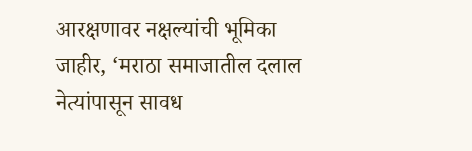आरक्षणावर नक्षल्यांची भूमिका जाहीर, ‘मराठा समाजातील दलाल नेत्यांपासून सावध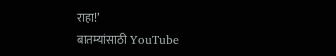राहा!’
बातम्यांसाठी YouTube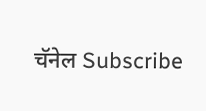चॅनेल Subscribe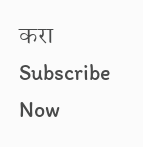करा
Subscribe Now